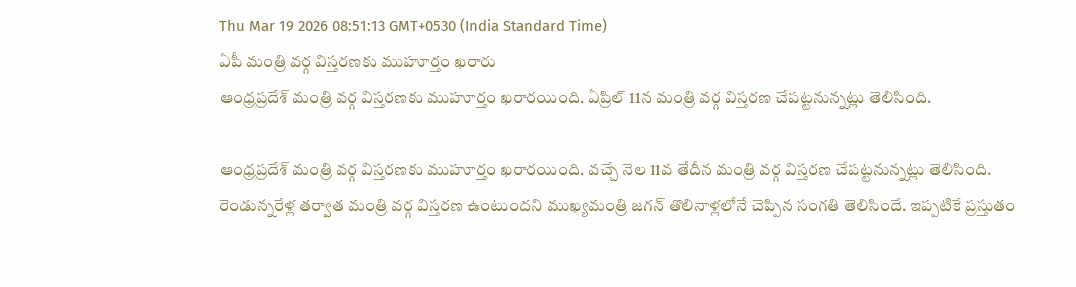Thu Mar 19 2026 08:51:13 GMT+0530 (India Standard Time)
ఏపీ మంత్రి వర్గ విస్తరణకు ముహూర్తం ఖరారు
ఆంధ్రప్రదేశ్ మంత్రి వర్గ విస్తరణకు ముహూర్తం ఖరారయింది. ఏప్రిల్ 11న మంత్రి వర్గ విస్తరణ చేపట్టనున్నట్లు తెలిసింది.

ఆంధ్రప్రదేశ్ మంత్రి వర్గ విస్తరణకు ముహూర్తం ఖరారయింది. వచ్చే నెల 11వ తేదీన మంత్రి వర్గ విస్తరణ చేపట్టనున్నట్లు తెలిసింది. రెండున్నరేళ్ల తర్వాత మంత్రి వర్గ విస్తరణ ఉంటుందని ముఖ్యమంత్రి జగన్ తొలినాళ్లలోనే చెప్పిన సంగతి తెలిసిందే. ఇప్పటికే ప్రస్తుతం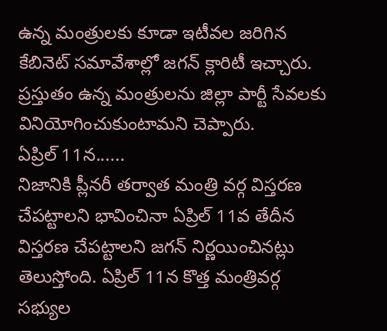ఉన్న మంత్రులకు కూడా ఇటీవల జరిగిన కేబినెట్ సమావేశాల్లో జగన్ క్లారిటీ ఇచ్చారు. ప్రస్తుతం ఉన్న మంత్రులను జిల్లా పార్టీ సేవలకు వినియోగించుకుంటామని చెప్పారు.
ఏప్రిల్ 11న......
నిజానికి ప్లీనరీ తర్వాత మంత్రి వర్గ విస్తరణ చేపట్టాలని భావించినా ఏప్రిల్ 11వ తేదీన విస్తరణ చేపట్టాలని జగన్ నిర్ణయించినట్లు తెలుస్తోంది. ఏప్రిల్ 11న కొత్త మంత్రివర్గ సభ్యుల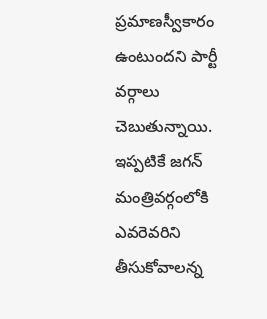ప్రమాణస్వీకారం ఉంటుందని పార్టీ వర్గాలు చెబుతున్నాయి. ఇప్పటికే జగన్ మంత్రివర్గంలోకి ఎవరెవరిని తీసుకోవాలన్న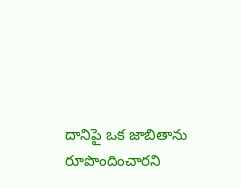దానిపై ఒక జాబితాను రూపొందించారని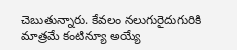చెబుతున్నారు. కేవలం నలుగురైదుగురికి మాత్రమే కంటిన్యూ అయ్యే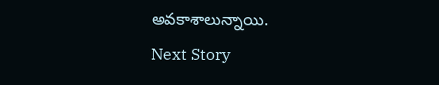అవకాశాలున్నాయి.
Next Story